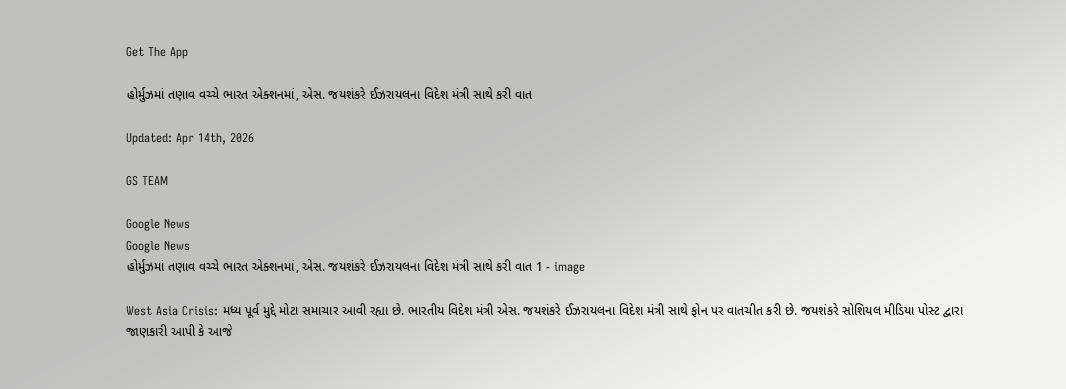Get The App

હોર્મુઝમાં તણાવ વચ્ચે ભારત એક્શનમાં, એસ. જયશંકરે ઈઝરાયલના વિદેશ મંત્રી સાથે કરી વાત

Updated: Apr 14th, 2026

GS TEAM

Google News
Google News
હોર્મુઝમાં તણાવ વચ્ચે ભારત એક્શનમાં, એસ. જયશંકરે ઈઝરાયલના વિદેશ મંત્રી સાથે કરી વાત 1 - image

West Asia Crisis: મધ્ય પૂર્વ મુદ્દે મોટા સમાચાર આવી રહ્યા છે. ભારતીય વિદેશ મંત્રી એસ. જયશંકરે ઈઝરાયલના વિદેશ મંત્રી સાથે ફોન પર વાતચીત કરી છે. જયશંકરે સોશિયલ મીડિયા પોસ્ટ દ્વારા જાણકારી આપી કે આજે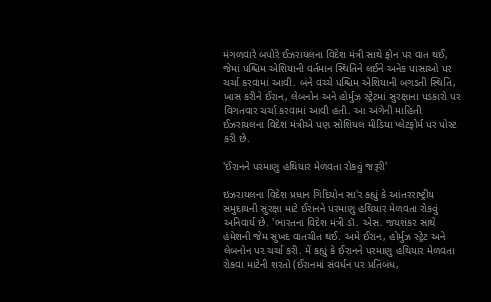મંગળવારે બપોરે ઈઝરાયલના વિદેશ મંત્રી સાથે ફોન પર વાત થઈ, જેમાં પશ્ચિમ એશિયાની વર્તમાન સ્થિતિને લઈને અનેક પાસાઓ પર ચર્ચા કરવામાં આવી. બંને વચ્ચે પશ્ચિમ એશિયાની બગડતી સ્થિતિ, ખાસ કરીને ઈરાન, લેબનોન અને હોર્મુઝ સ્ટ્રેટમાં સુરક્ષાના પડકારો પર વિગતવાર ચર્ચા કરવામાં આવી હતી. આ અંગેની માહિતી ઈઝરાયલના વિદેશ મંત્રીએ પણ સોશિયલ મીડિયા પ્લેટફોર્મ પર પોસ્ટ કરી છે.

'ઈરાનને પરમાણુ હથિયાર મેળવતા રોકવું જરૂરી'

ઇઝરાયલના વિદેશ પ્રધાન ગિદિયોન સા'ર કહ્યું કે આંતરરાષ્ટ્રીય સમુદાયની સુરક્ષા માટે ઈરાનને પરમાણુ હથિયાર મેળવતા રોકવું અનિવાર્ય છે. 'ભારતના વિદેશ મંત્રી ડૉ. એસ. જયશંકર સાથે હંમેશની જેમ સુખદ વાતચીત થઈ. અમે ઈરાન, હોર્મુઝ સ્ટ્રેટ અને લેબનોન પર ચર્ચા કરી. મેં કહ્યું કે ઈરાનને પરમાણુ હથિયાર મેળવતા રોકવા માટેની શરતો (ઈરાનમાં સંવર્ધન પર પ્રતિબંધ,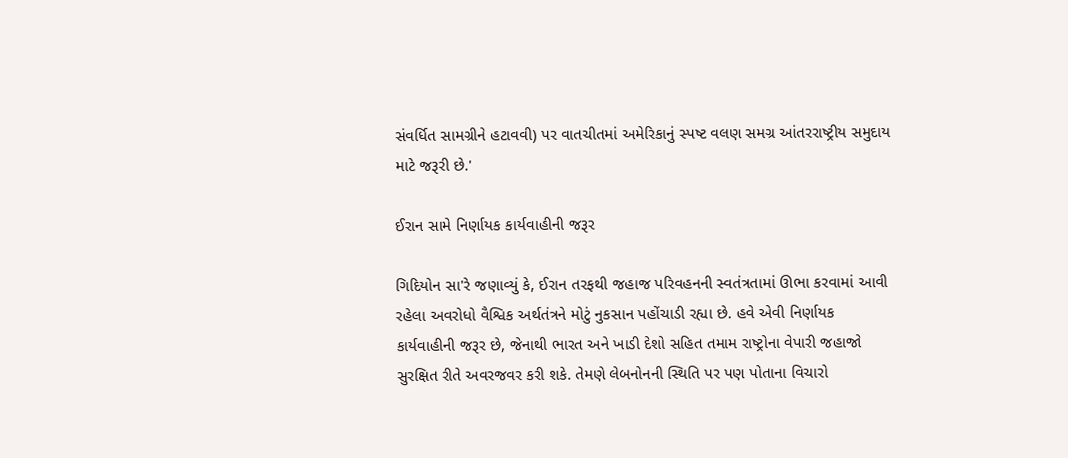સંવર્ધિત સામગ્રીને હટાવવી) પર વાતચીતમાં અમેરિકાનું સ્પષ્ટ વલણ સમગ્ર આંતરરાષ્ટ્રીય સમુદાય માટે જરૂરી છે.'

ઈરાન સામે નિર્ણાયક કાર્યવાહીની જરૂર

ગિદિયોન સા'રે જણાવ્યું કે, ઈરાન તરફથી જહાજ પરિવહનની સ્વતંત્રતામાં ઊભા કરવામાં આવી રહેલા અવરોધો વૈશ્વિક અર્થતંત્રને મોટું નુકસાન પહોંચાડી રહ્યા છે. હવે એવી નિર્ણાયક કાર્યવાહીની જરૂર છે, જેનાથી ભારત અને ખાડી દેશો સહિત તમામ રાષ્ટ્રોના વેપારી જહાજો સુરક્ષિત રીતે અવરજવર કરી શકે. તેમણે લેબનોનની સ્થિતિ પર પણ પોતાના વિચારો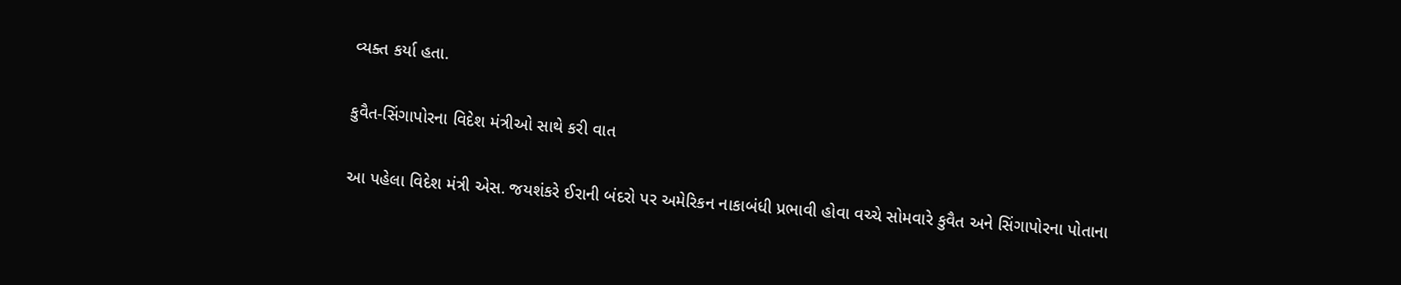વ્યક્ત કર્યા હતા.

કુવૈત-સિંગાપોરના વિદેશ મંત્રીઓ સાથે કરી વાત

આ પહેલા વિદેશ મંત્રી એસ. જયશંકરે ઈરાની બંદરો પર અમેરિકન નાકાબંધી પ્રભાવી હોવા વચ્ચે સોમવારે કુવૈત અને સિંગાપોરના પોતાના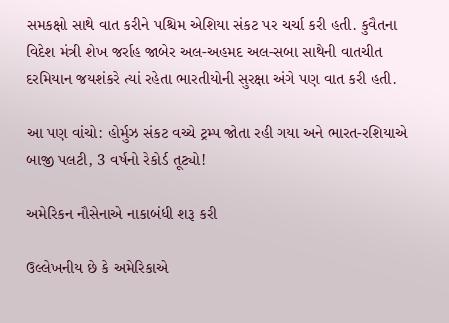સમકક્ષો સાથે વાત કરીને પશ્ચિમ એશિયા સંકટ પર ચર્ચા કરી હતી. કુવૈતના વિદેશ મંત્રી શેખ જર્રાહ જાબેર અલ-અહમદ અલ-સબા સાથેની વાતચીત દરમિયાન જયશંકરે ત્યાં રહેતા ભારતીયોની સુરક્ષા અંગે પણ વાત કરી હતી.

આ પણ વાંચો: હોર્મુઝ સંકટ વચ્ચે ટ્રમ્પ જોતા રહી ગયા અને ભારત-રશિયાએ બાજી પલટી, 3 વર્ષનો રેકોર્ડ તૂટ્યો!

અમેરિકન નૌસેનાએ નાકાબંધી શરૂ કરી

ઉલ્લેખનીય છે કે અમેરિકાએ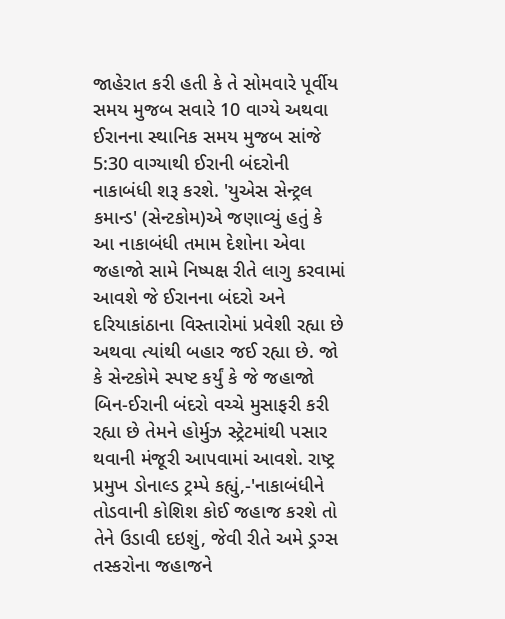જાહેરાત કરી હતી કે તે સોમવારે પૂર્વીય સમય મુજબ સવારે 10 વાગ્યે અથવા ઈરાનના સ્થાનિક સમય મુજબ સાંજે 5:30 વાગ્યાથી ઈરાની બંદરોની નાકાબંધી શરૂ કરશે. 'યુએસ સેન્ટ્રલ કમાન્ડ' (સેન્ટકોમ)એ જણાવ્યું હતું કે આ નાકાબંધી તમામ દેશોના એવા જહાજો સામે નિષ્પક્ષ રીતે લાગુ કરવામાં આવશે જે ઈરાનના બંદરો અને દરિયાકાંઠાના વિસ્તારોમાં પ્રવેશી રહ્યા છે અથવા ત્યાંથી બહાર જઈ રહ્યા છે. જો કે સેન્ટકોમે સ્પષ્ટ કર્યું કે જે જહાજો બિન-ઈરાની બંદરો વચ્ચે મુસાફરી કરી રહ્યા છે તેમને હોર્મુઝ સ્ટ્રેટમાંથી પસાર થવાની મંજૂરી આપવામાં આવશે. રાષ્ટ્ર પ્રમુખ ડોનાલ્ડ ટ્રમ્પે કહ્યું,-'નાકાબંધીને તોડવાની કોશિશ કોઈ જહાજ કરશે તો તેને ઉડાવી દઇશું, જેવી રીતે અમે ડ્રગ્સ તસ્કરોના જહાજને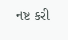નષ્ટ કરી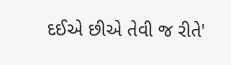દઈએ છીએ તેવી જ રીતે'